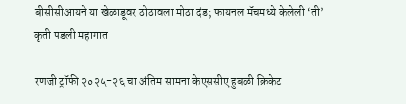बीसीसीआयने या खेळाडूवर ठोठावला मोठा दंड; फायनल मॅचमध्ये केलेली ‘ती’ कृती पडली महागात

रणजी ट्रॉफी २०२५-२६ चा अंतिम सामना केएससीए हुबळी क्रिकेट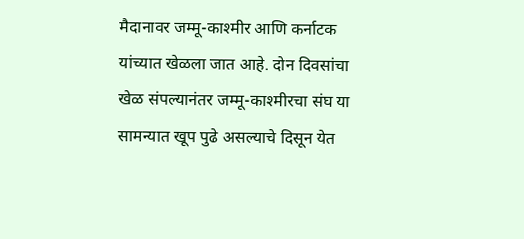मैदानावर जम्मू-काश्मीर आणि कर्नाटक यांच्यात खेळला जात आहे. दोन दिवसांचा खेळ संपल्यानंतर जम्मू-काश्मीरचा संघ या सामन्यात खूप पुढे असल्याचे दिसून येत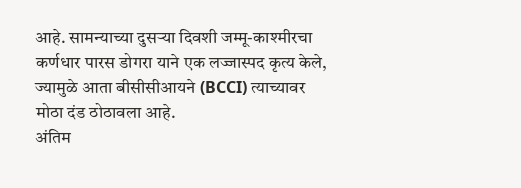आहे. सामन्याच्या दुसऱ्या दिवशी जम्मू-काश्मीरचा कर्णधार पारस डोगरा याने एक लज्जास्पद कृत्य केले, ज्यामुळे आता बीसीसीआयने (BCCI) त्याच्यावर मोठा दंड ठोठावला आहे.
अंतिम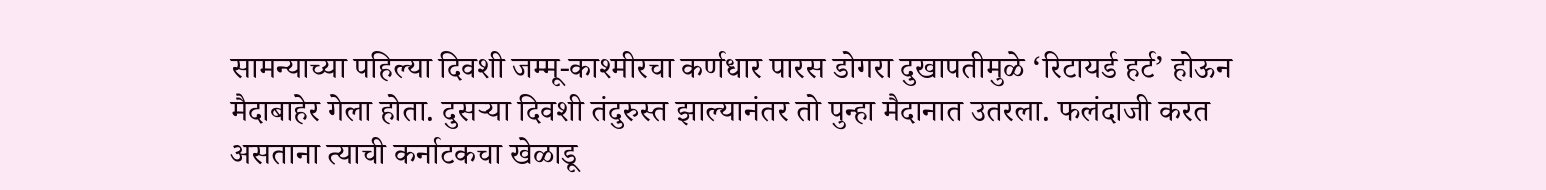सामन्याच्या पहिल्या दिवशी जम्मू-काश्मीरचा कर्णधार पारस डोगरा दुखापतीमुळे ‘रिटायर्ड हर्ट’ होऊन मैदाबाहेर गेला होता. दुसऱ्या दिवशी तंदुरुस्त झाल्यानंतर तो पुन्हा मैदानात उतरला. फलंदाजी करत असताना त्याची कर्नाटकचा खेळाडू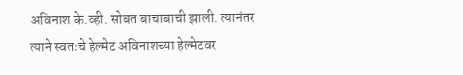अविनाश के.व्ही. सोबत बाचाबाची झाली. त्यानंतर त्याने स्वतःचे हेल्मेट अविनाशच्या हेल्मेटवर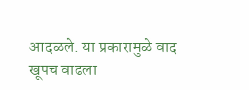आदळले. या प्रकारामुळे वाद खूपच वाढला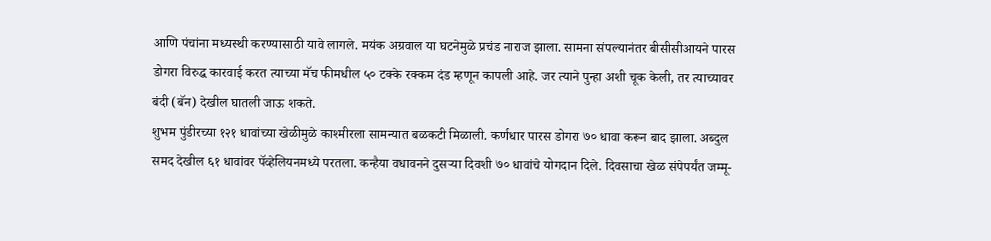आणि पंचांना मध्यस्थी करण्यासाठी यावे लागले. मयंक अग्रवाल या घटनेमुळे प्रचंड नाराज झाला. सामना संपल्यानंतर बीसीसीआयने पारस डोगरा विरुद्ध कारवाई करत त्याच्या मॅच फीमधील ५० टक्के रक्कम दंड म्हणून कापली आहे. जर त्याने पुन्हा अशी चूक केली, तर त्याच्यावर बंदी (बॅन) देखील घातली जाऊ शकते.
शुभम पुंडीरच्या १२१ धावांच्या खेळीमुळे काश्मीरला सामन्यात बळकटी मिळाली. कर्णधार पारस डोगरा ७० धावा करून बाद झाला. अब्दुल समद देखील ६१ धावांवर पॅव्हेलियनमध्ये परतला. कन्हैया वधावनने दुसऱ्या दिवशी ७० धावांचे योगदान दिले. दिवसाचा खेळ संपेपर्यंत जम्मू-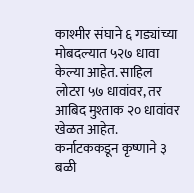काश्मीर संघाने ६ गड्यांच्या मोबदल्यात ५२७ धावा केल्या आहेत. साहिल लोटरा ५७ धावांवर, तर आबिद मुश्ताक २० धावांवर खेळत आहेत. कर्नाटककडून कृष्णाने ३ बळी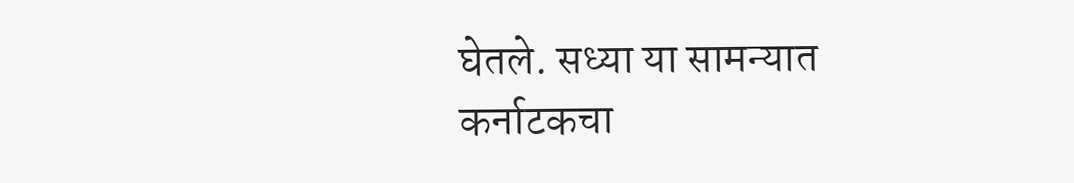घेतले. सध्या या सामन्यात कर्नाटकचा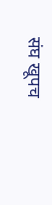संघ खूपच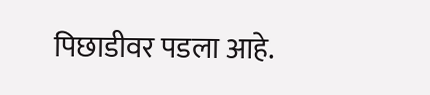पिछाडीवर पडला आहे.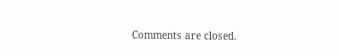Comments are closed.